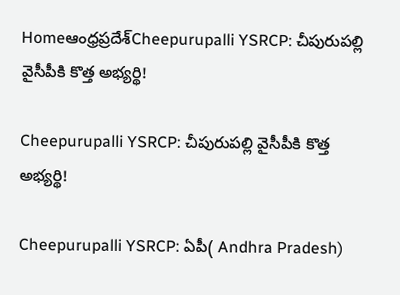Homeఆంధ్రప్రదేశ్‌Cheepurupalli YSRCP: చీపురుపల్లి వైసీపీకి కొత్త అభ్యర్థి!

Cheepurupalli YSRCP: చీపురుపల్లి వైసీపీకి కొత్త అభ్యర్థి!

Cheepurupalli YSRCP: ఏపీ( Andhra Pradesh)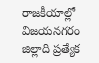రాజకీయాల్లో విజయనగరం జిల్లాది ప్రత్యేక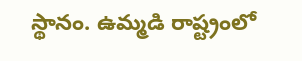స్థానం. ఉమ్మడి రాష్ట్రంలో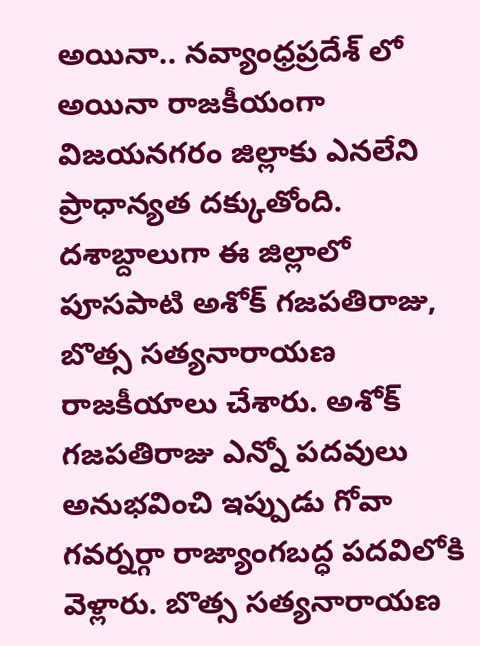అయినా.. నవ్యాంధ్రప్రదేశ్ లో అయినా రాజకీయంగా విజయనగరం జిల్లాకు ఎనలేని ప్రాధాన్యత దక్కుతోంది. దశాబ్దాలుగా ఈ జిల్లాలో పూసపాటి అశోక్ గజపతిరాజు, బొత్స సత్యనారాయణ రాజకీయాలు చేశారు. అశోక్ గజపతిరాజు ఎన్నో పదవులు అనుభవించి ఇప్పుడు గోవా గవర్నర్గా రాజ్యాంగబద్ధ పదవిలోకి వెళ్లారు. బొత్స సత్యనారాయణ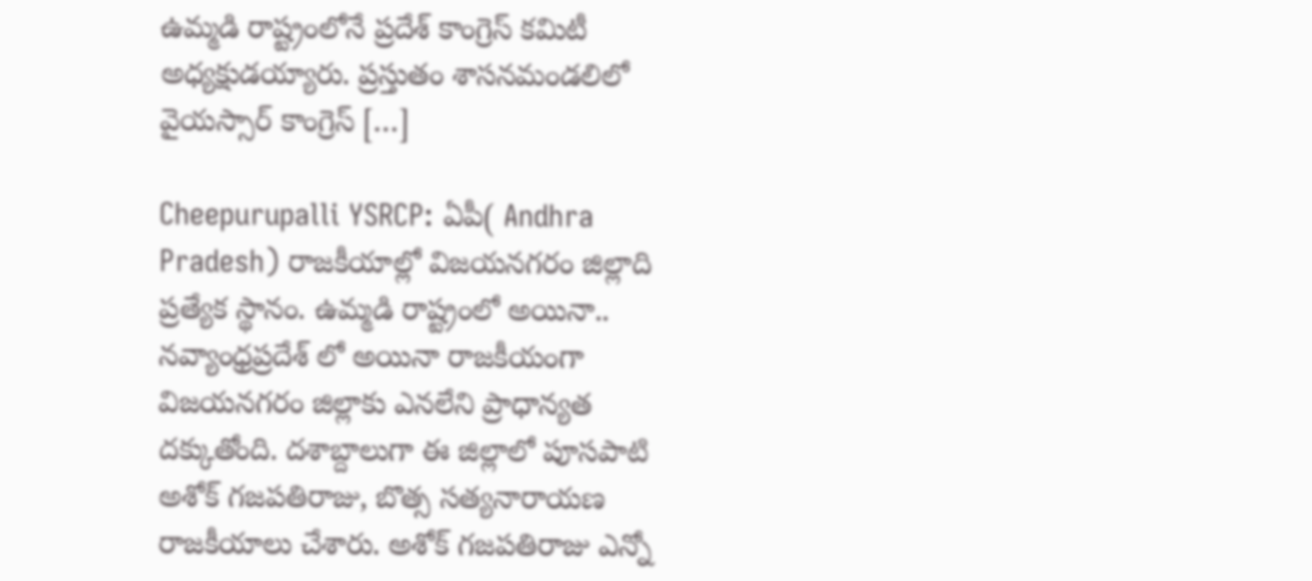ఉమ్మడి రాష్ట్రంలోనే ప్రదేశ్ కాంగ్రెస్ కమిటీ అధ్యక్షుడయ్యారు. ప్రస్తుతం శాసనమండలిలో వైయస్సార్ కాంగ్రెస్ […]

Cheepurupalli YSRCP: ఏపీ( Andhra Pradesh) రాజకీయాల్లో విజయనగరం జిల్లాది ప్రత్యేక స్థానం. ఉమ్మడి రాష్ట్రంలో అయినా.. నవ్యాంధ్రప్రదేశ్ లో అయినా రాజకీయంగా విజయనగరం జిల్లాకు ఎనలేని ప్రాధాన్యత దక్కుతోంది. దశాబ్దాలుగా ఈ జిల్లాలో పూసపాటి అశోక్ గజపతిరాజు, బొత్స సత్యనారాయణ రాజకీయాలు చేశారు. అశోక్ గజపతిరాజు ఎన్నో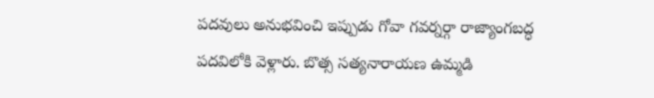పదవులు అనుభవించి ఇప్పుడు గోవా గవర్నర్గా రాజ్యాంగబద్ధ పదవిలోకి వెళ్లారు. బొత్స సత్యనారాయణ ఉమ్మడి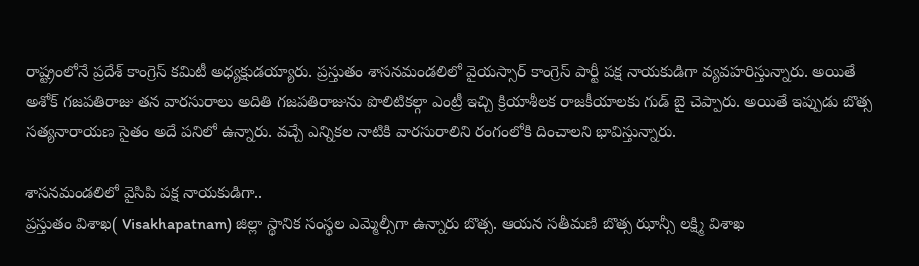రాష్ట్రంలోనే ప్రదేశ్ కాంగ్రెస్ కమిటీ అధ్యక్షుడయ్యారు. ప్రస్తుతం శాసనమండలిలో వైయస్సార్ కాంగ్రెస్ పార్టీ పక్ష నాయకుడిగా వ్యవహరిస్తున్నారు. అయితే అశోక్ గజపతిరాజు తన వారసురాలు అదితి గజపతిరాజును పొలిటికల్గా ఎంట్రీ ఇచ్చి క్రియాశీలక రాజకీయాలకు గుడ్ బై చెప్పారు. అయితే ఇప్పుడు బొత్స సత్యనారాయణ సైతం అదే పనిలో ఉన్నారు. వచ్చే ఎన్నికల నాటికి వారసురాలిని రంగంలోకి దించాలని భావిస్తున్నారు.

శాసనమండలిలో వైసిపి పక్ష నాయకుడిగా..
ప్రస్తుతం విశాఖ( Visakhapatnam) జిల్లా స్థానిక సంస్థల ఎమ్మెల్సీగా ఉన్నారు బొత్స. ఆయన సతీమణి బొత్స ఝాన్సీ లక్ష్మి విశాఖ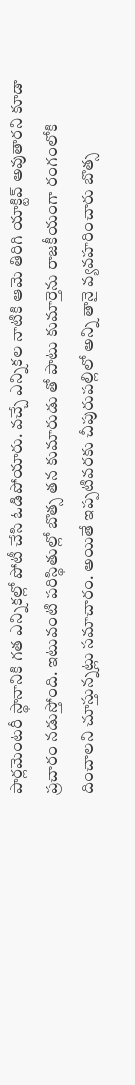పార్లమెంటరీ స్థానానికి గత ఎన్నికల్లో పోటీ చేసి ఓడిపోయారు. వచ్చే ఎన్నికల నాటికి ఆమె తిరిగి యాక్టివ్ అవుతారని కూడా ప్రచారం నడుస్తోంది. ఇటువంటి పరిస్థితుల్లో బొత్స తన కుమారుడు తో పాటు కుమార్తెను రాజకీయంగా రంగంలోకి దించాలని చూస్తున్నట్లు సమాచారం. అయితే ఇప్పటివరకు చీపురుపల్లిలో అన్ని తానై వ్యవహరించారు బొత్స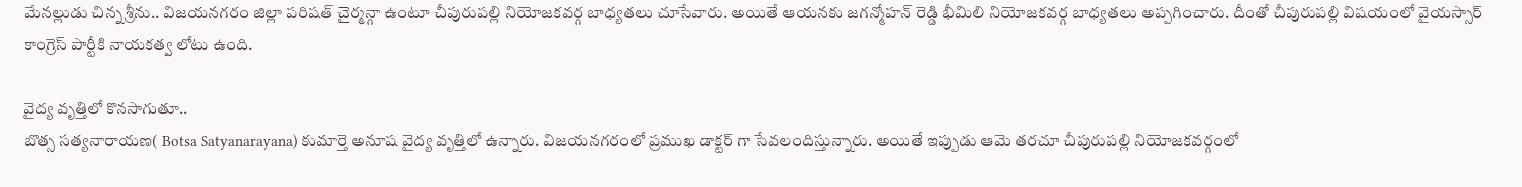మేనల్లుడు చిన్న శ్రీను.. విజయనగరం జిల్లా పరిషత్ చైర్మన్గా ఉంటూ చీపురుపల్లి నియోజకవర్గ బాధ్యతలు చూసేవారు. అయితే ఆయనకు జగన్మోహన్ రెడ్డి భీమిలి నియోజకవర్గ బాధ్యతలు అప్పగించారు. దీంతో చీపురుపల్లి విషయంలో వైయస్సార్ కాంగ్రెస్ పార్టీకి నాయకత్వ లోటు ఉంది.

వైద్య వృత్తిలో కొనసాగుతూ..
బొత్స సత్యనారాయణ( Botsa Satyanarayana) కుమార్తె అనూష వైద్య వృత్తిలో ఉన్నారు. విజయనగరంలో ప్రముఖ డాక్టర్ గా సేవలందిస్తున్నారు. అయితే ఇప్పుడు ఆమె తరచూ చీపురుపల్లి నియోజకవర్గంలో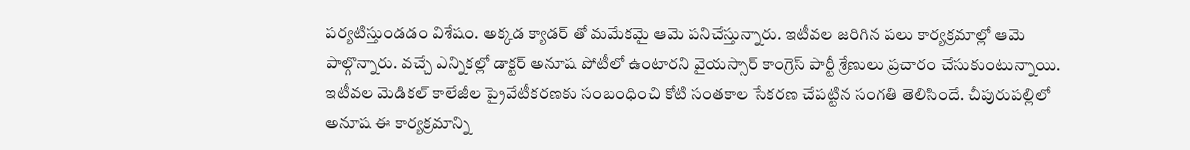పర్యటిస్తుండడం విశేషం. అక్కడ క్యాడర్ తో మమేకమై ఆమె పనిచేస్తున్నారు. ఇటీవల జరిగిన పలు కార్యక్రమాల్లో ఆమె పాల్గొన్నారు. వచ్చే ఎన్నికల్లో డాక్టర్ అనూష పోటీలో ఉంటారని వైయస్సార్ కాంగ్రెస్ పార్టీ శ్రేణులు ప్రచారం చేసుకుంటున్నాయి. ఇటీవల మెడికల్ కాలేజీల ప్రైవేటీకరణకు సంబంధించి కోటి సంతకాల సేకరణ చేపట్టిన సంగతి తెలిసిందే. చీపురుపల్లిలో అనూష ఈ కార్యక్రమాన్ని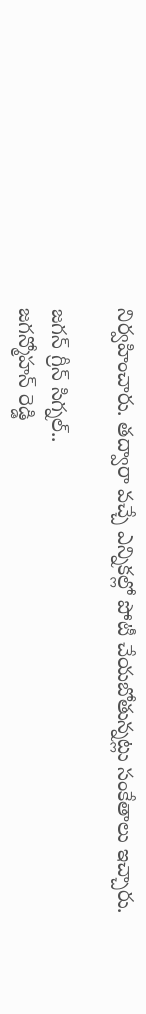నిర్వహించారు. తద్వారా వచ్చే ఎన్నికల్లో పోటీ చేయబోతున్నట్లు సంకేతాలు ఇచ్చారు.

జగన్ గ్రీన్ సిగ్నల్..
జగన్మోహన్ రెడ్డి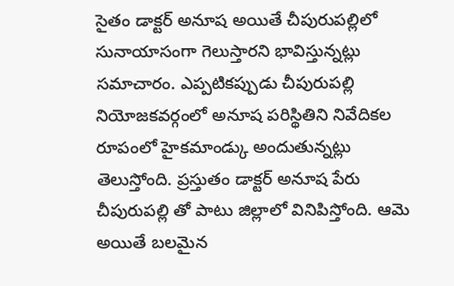సైతం డాక్టర్ అనూష అయితే చీపురుపల్లిలో సునాయాసంగా గెలుస్తారని భావిస్తున్నట్లు సమాచారం. ఎప్పటికప్పుడు చీపురుపల్లి నియోజకవర్గంలో అనూష పరిస్థితిని నివేదికల రూపంలో హైకమాండ్కు అందుతున్నట్లు తెలుస్తోంది. ప్రస్తుతం డాక్టర్ అనూష పేరు చీపురుపల్లి తో పాటు జిల్లాలో వినిపిస్తోంది. ఆమె అయితే బలమైన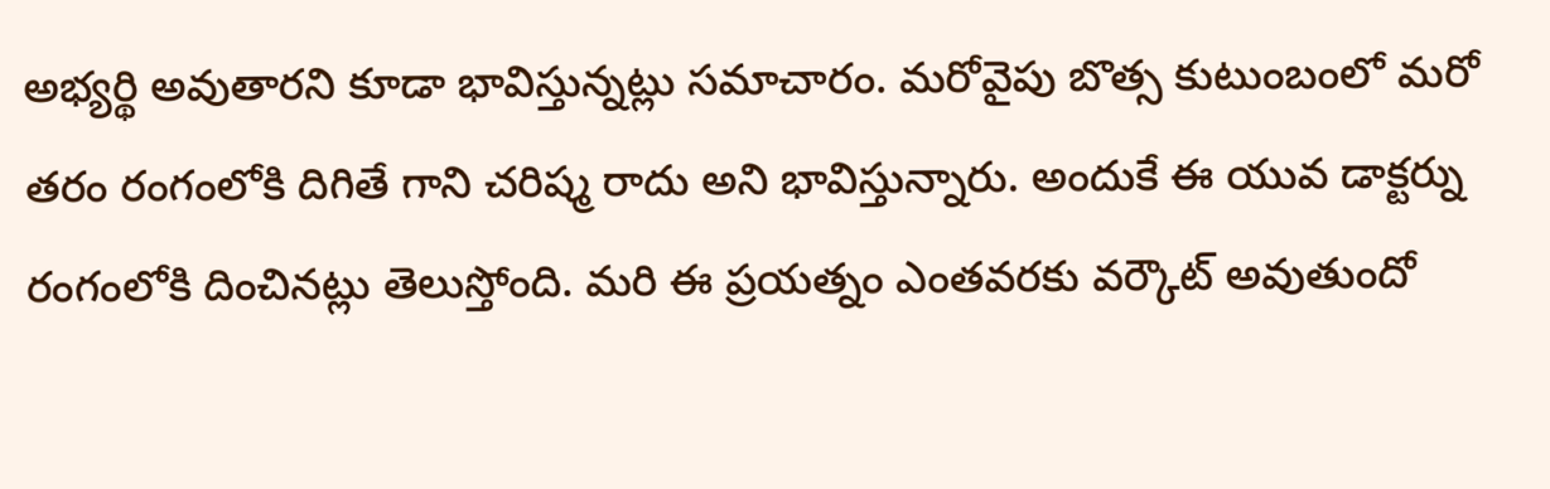అభ్యర్థి అవుతారని కూడా భావిస్తున్నట్లు సమాచారం. మరోవైపు బొత్స కుటుంబంలో మరో తరం రంగంలోకి దిగితే గాని చరిష్మ రాదు అని భావిస్తున్నారు. అందుకే ఈ యువ డాక్టర్ను రంగంలోకి దించినట్లు తెలుస్తోంది. మరి ఈ ప్రయత్నం ఎంతవరకు వర్కౌట్ అవుతుందో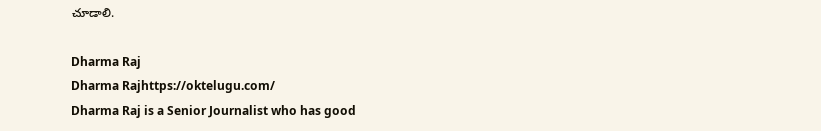చూడాలి.

Dharma Raj
Dharma Rajhttps://oktelugu.com/
Dharma Raj is a Senior Journalist who has good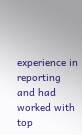experience in reporting and had worked with top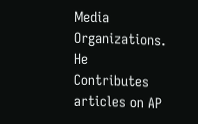Media Organizations. He Contributes articles on AP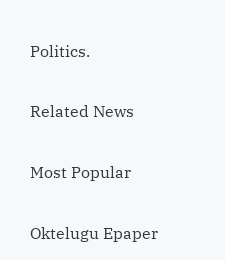Politics.

Related News

Most Popular

Oktelugu Epaper